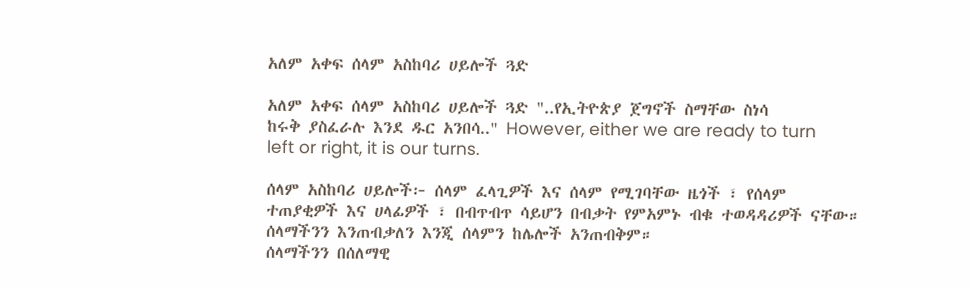አለም አቀፍ ሰላም አስከባሪ ሀይሎች ጓድ

አለም አቀፍ ሰላም አስከባሪ ሀይሎች ጓድ "..የኢትዮጵያ ጀግኖች ስማቸው ስነሳ
ከሩቅ ያስፈራሉ እንደ ዱር አንበሳ.." However, either we are ready to turn left or right, it is our turns.

ሰላም አስከባሪ ሀይሎች፦ ሰላም ፈላጊዎች እና ሰላም የሚገባቸው ዜጎች ፣ የሰላም ተጠያቂዎች እና ሀላፊዎች ፣ በብጥብጥ ሳይሆን በብቃት የምአምኑ ብቁ ተወዳዳሪዎች ናቸው።
ሰላማችንን እንጠብቃለን እንጂ ሰላምን ከሌሎች አንጠብቅም።
ሰላማችንን በሰለማዊ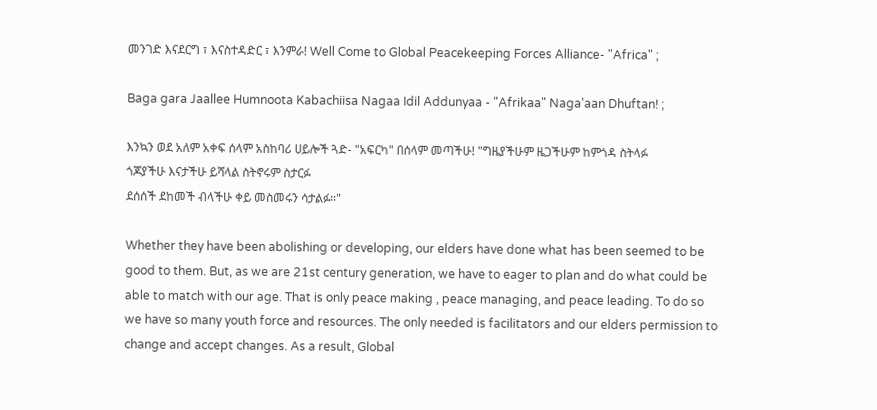መንገድ እናደርግ ፣ እናስተዳድር ፣ እንምራ! Well Come to Global Peacekeeping Forces Alliance- "Africa" ;

Baga gara Jaallee Humnoota Kabachiisa Nagaa Idil Addunyaa - "Afrikaa" Naga'aan Dhuftan! ;

እንኳን ወደ አለም አቀፍ ሰላም አስከባሪ ሀይሎች ጓድ- "አፍርካ" በሰላም መጣችሁ! "ግዜያችሁም ዜጋችሁም ከምጎዳ ስትላፉ
ጎጆያችሁ እናታችሁ ይሻላል ስትኖሩም ስታርፉ
ደሰሰች ደከመች ብላችሁ ቀይ መስመሩን ሳታልፉ።"

Whether they have been abolishing or developing, our elders have done what has been seemed to be good to them. But, as we are 21st century generation, we have to eager to plan and do what could be able to match with our age. That is only peace making , peace managing, and peace leading. To do so we have so many youth force and resources. The only needed is facilitators and our elders permission to change and accept changes. As a result, Global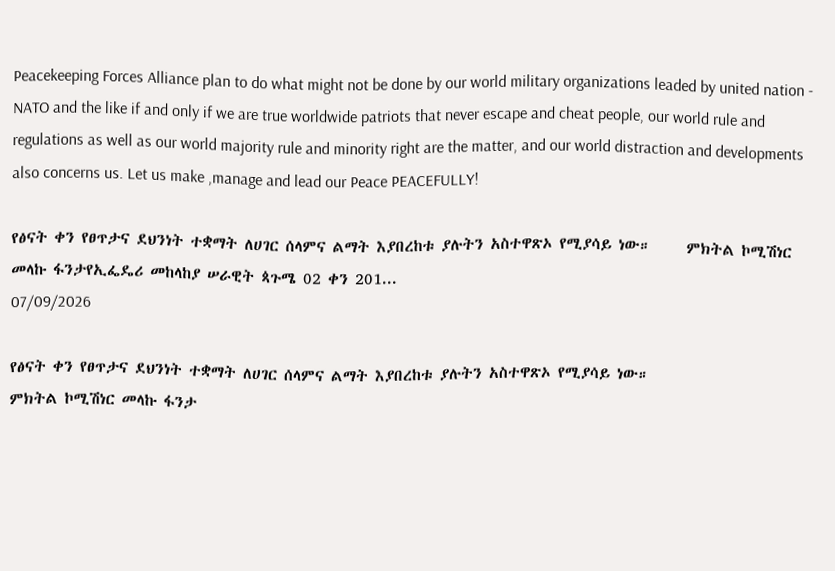Peacekeeping Forces Alliance plan to do what might not be done by our world military organizations leaded by united nation - NATO and the like if and only if we are true worldwide patriots that never escape and cheat people, our world rule and regulations as well as our world majority rule and minority right are the matter, and our world distraction and developments also concerns us. Let us make ,manage and lead our Peace PEACEFULLY!

የፅናት ቀን የፀጥታና ደህንነት ተቋማት ለሀገር ሰላምና ልማት እያበረከቱ ያሉትን አስተዋጽኦ የሚያሳይ ነው።     ምክትል ኮሚሽነር መላኩ ፋንታየኢፌዴሪ መከላከያ ሠራዊት ጳጉሜ 02 ቀን 201...
07/09/2026

የፅናት ቀን የፀጥታና ደህንነት ተቋማት ለሀገር ሰላምና ልማት እያበረከቱ ያሉትን አስተዋጽኦ የሚያሳይ ነው።
ምክትል ኮሚሽነር መላኩ ፋንታ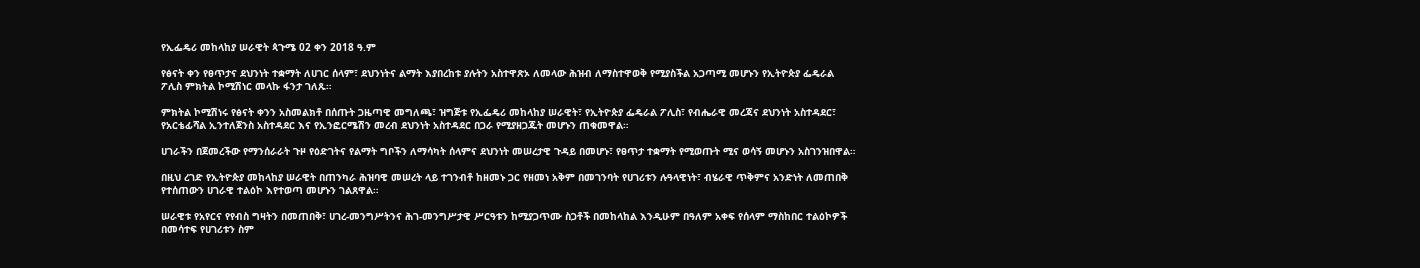የኢፌዴሪ መከላከያ ሠራዊት ጳጉሜ 02 ቀን 2018 ዓ.ም

የፅናት ቀን የፀጥታና ደህንነት ተቋማት ለሀገር ሰላም፣ ደህንነትና ልማት እያበረከቱ ያሉትን አስተዋጽኦ ለመላው ሕዝብ ለማስተዋወቅ የሚያስችል አጋጣሚ መሆኑን የኢትዮጵያ ፌዴራል ፖሊስ ምክትል ኮሚሽነር መላኩ ፋንታ ገለጹ።

ምክትል ኮሚሽነሩ የፅናት ቀንን አስመልክቶ በሰጡት ጋዜጣዊ መግለጫ፣ ዝግጅቱ የኢፌዴሪ መከላከያ ሠራዊት፣ የኢትዮጵያ ፌዴራል ፖሊስ፣ የብሔራዊ መረጃና ደህንነት አስተዳደር፣ የአርቴፊሻል ኢንተለጀንስ አስተዳደር እና የኢንፎርሜሽን መረብ ደህንነት አስተዳደር በጋራ የሚያዘጋጁት መሆኑን ጠቁመዋል።

ሀገራችን በጀመረችው የማንሰራራት ጉዞ የዕድገትና የልማት ግቦችን ለማሳካት ሰላምና ደህንነት መሠረታዊ ጉዳይ በመሆኑ፣ የፀጥታ ተቋማት የሚወጡት ሚና ወሳኝ መሆኑን አስገንዝበዋል።

በዚህ ረገድ የኢትዮጵያ መከላከያ ሠራዊት በጠንካራ ሕዝባዊ መሠረት ላይ ተገንብቶ ከዘመኑ ጋር የዘመነ አቅም በመገንባት የሀገሪቱን ሉዓላዊነት፣ ብሄራዊ ጥቅምና አንድነት ለመጠበቅ የተሰጠውን ሀገራዊ ተልዕኮ እየተወጣ መሆኑን ገልጸዋል።

ሠራዊቱ የአየርና የየብስ ግዛትን በመጠበቅ፣ ሀገረ-መንግሥትንና ሕገ-መንግሥታዊ ሥርዓቱን ከሚያጋጥሙ ስጋቶች በመከላከል እንዲሁም በዓለም አቀፍ የሰላም ማስከበር ተልዕኮዎች በመሳተፍ የሀገሪቱን ስም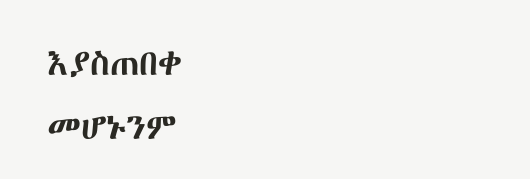እያስጠበቀ መሆኑንም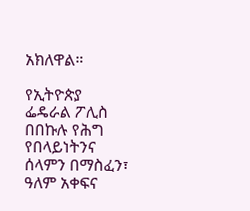አክለዋል።

የኢትዮጵያ ፌዴራል ፖሊስ በበኩሉ የሕግ የበላይነትንና ሰላምን በማስፈን፣ ዓለም አቀፍና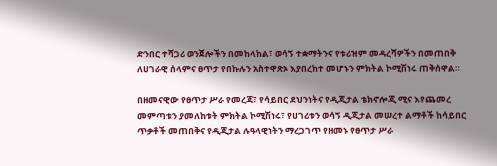ድንበር ተሻጋሪ ወንጀሎችን በመከላከል፣ ወሳኝ ተቋማትንና የቱሪዝም መዳረሻዎችን በመጠበቅ ለሀገራዊ ሰላምና ፀጥታ የበኩሉን አስተዋጽኦ እያበረከተ መሆኑን ምክትል ኮሚሽነሩ ጠቅሰዋል።

በዘመናዊው የፀጥታ ሥራ የመረጃ፣ የሳይበር ደህንነትና የዲጂታል ቴክኖሎጂ ሚና እየጨመረ መምጣቱን ያመለከቱት ምክትል ኮሚሽነሩ፣ የሀገሪቱን ወሳኝ ዲጂታል መሠረተ ልማቶች ከሳይበር ጥቃቶች መጠበቅና የዲጂታል ሉዓላዊነትን ማረጋገጥ የዘመኑ የፀጥታ ሥራ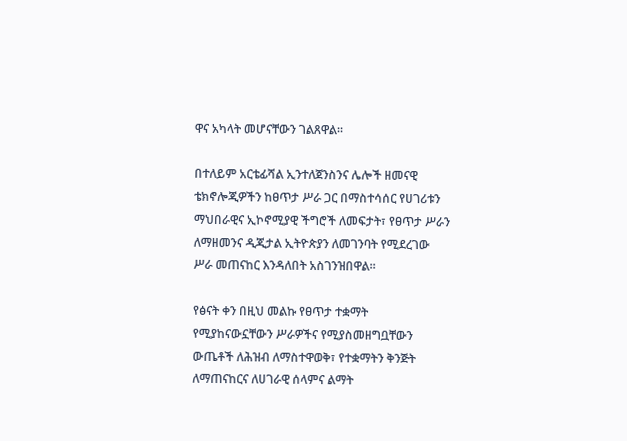ዋና አካላት መሆናቸውን ገልጸዋል።

በተለይም አርቴፊሻል ኢንተለጀንስንና ሌሎች ዘመናዊ ቴክኖሎጂዎችን ከፀጥታ ሥራ ጋር በማስተሳሰር የሀገሪቱን ማህበራዊና ኢኮኖሚያዊ ችግሮች ለመፍታት፣ የፀጥታ ሥራን ለማዘመንና ዲጂታል ኢትዮጵያን ለመገንባት የሚደረገው ሥራ መጠናከር እንዳለበት አስገንዝበዋል።

የፅናት ቀን በዚህ መልኩ የፀጥታ ተቋማት የሚያከናውኗቸውን ሥራዎችና የሚያስመዘግቧቸውን ውጤቶች ለሕዝብ ለማስተዋወቅ፣ የተቋማትን ቅንጅት ለማጠናከርና ለሀገራዊ ሰላምና ልማት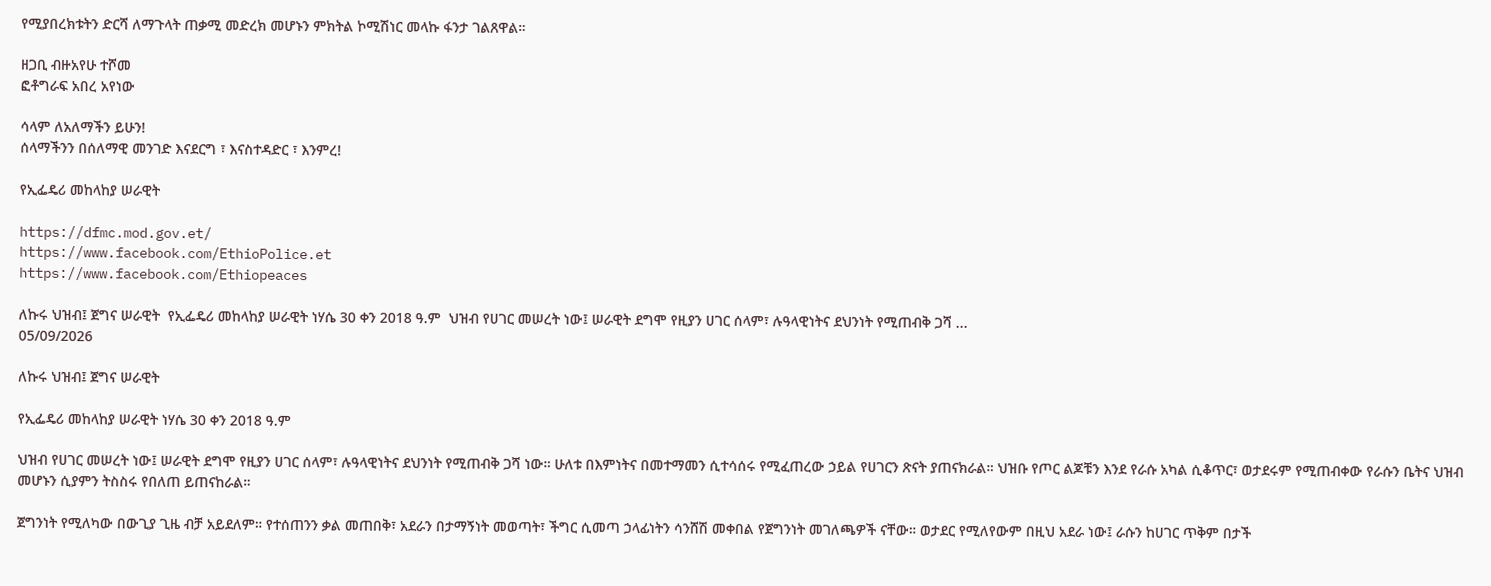የሚያበረክቱትን ድርሻ ለማጉላት ጠቃሚ መድረክ መሆኑን ምክትል ኮሚሽነር መላኩ ፋንታ ገልጸዋል።

ዘጋቢ ብዙአየሁ ተሾመ
ፎቶግራፍ አበረ አየነው

ሳላም ለአለማችን ይሁን!
ሰላማችንን በሰለማዊ መንገድ እናደርግ ፣ እናስተዳድር ፣ እንምረ!

የኢፌዴሪ መከላከያ ሠራዊት

https://dfmc.mod.gov.et/
https://www.facebook.com/EthioPolice.et
https://www.facebook.com/Ethiopeaces

ለኩሩ ህዝብ፤ ጀግና ሠራዊት  የኢፌዴሪ መከላከያ ሠራዊት ነሃሴ 30 ቀን 2018 ዓ.ም  ህዝብ የሀገር መሠረት ነው፤ ሠራዊት ደግሞ የዚያን ሀገር ሰላም፣ ሉዓላዊነትና ደህንነት የሚጠብቅ ጋሻ ...
05/09/2026

ለኩሩ ህዝብ፤ ጀግና ሠራዊት

የኢፌዴሪ መከላከያ ሠራዊት ነሃሴ 30 ቀን 2018 ዓ.ም

ህዝብ የሀገር መሠረት ነው፤ ሠራዊት ደግሞ የዚያን ሀገር ሰላም፣ ሉዓላዊነትና ደህንነት የሚጠብቅ ጋሻ ነው። ሁለቱ በእምነትና በመተማመን ሲተሳሰሩ የሚፈጠረው ኃይል የሀገርን ጽናት ያጠናክራል። ህዝቡ የጦር ልጆቹን እንደ የራሱ አካል ሲቆጥር፣ ወታደሩም የሚጠብቀው የራሱን ቤትና ህዝብ መሆኑን ሲያምን ትስስሩ የበለጠ ይጠናከራል።

ጀግንነት የሚለካው በውጊያ ጊዜ ብቻ አይደለም። የተሰጠንን ቃል መጠበቅ፣ አደራን በታማኝነት መወጣት፣ ችግር ሲመጣ ኃላፊነትን ሳንሸሽ መቀበል የጀግንነት መገለጫዎች ናቸው። ወታደር የሚለየውም በዚህ አደራ ነው፤ ራሱን ከሀገር ጥቅም በታች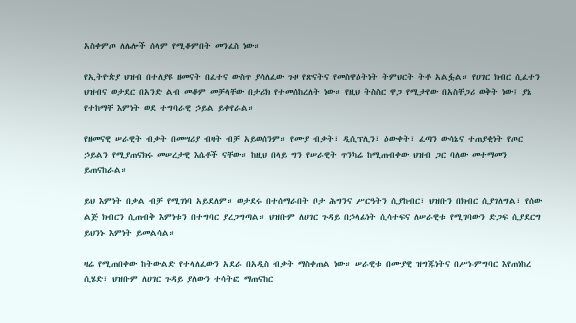አስቀምጦ ለሌሎች ሰላም የሚቆምበት መንፈስ ነው።

የኢትዮጵያ ህዝብ በተለያዩ ዘመናት በፈተና ውስጥ ያሳለፈው ጉዞ የጽናትና የመስዋዕትነት ትምህርት ትቶ አልፏል። የሀገር ክብር ሲፈተን ህዝብና ወታደር በአንድ ልብ መቆም መቻላቸው በታሪክ የተመሰከረለት ነው። የዚህ ትስስር ዋጋ የሚታየው በአስቸጋሪ ወቅት ነው፤ ያኔ የተከማቸ እምነት ወደ ተግባራዊ ኃይል ይቀየራል።

የዘመናዊ ሠራዊት ብቃት በመሣሪያ ብዛት ብቻ አይወሰንም። የሙያ ብቃት፣ ዲሲፕሊን፣ ዕውቀት፣ ፈጣን ውሳኔና ተጠያቂነት የጦር ኃይልን የሚያጠናክሩ መሠረታዊ እሴቶች ናቸው። ከዚህ በላይ ግን የሠራዊት ጥንካሬ ከሚጠብቀው ህዝብ ጋር ባለው መተማመን ይጠናከራል።

ይህ እምነት በቃል ብቻ የሚገነባ አይደለም። ወታደሩ በተሰማራበት ቦታ ሕግንና ሥርዓትን ሲያከብር፣ ህዝቡን በክብር ሲያገለግል፣ የሰው ልጅ ክብርን ሲጠብቅ እምነቱን በተግባር ያረጋግጣል። ህዝቡም ለሀገር ጉዳይ በኃላፊነት ሲሳተፍና ለሠራዊቱ የሚገባውን ድጋፍ ሲያደርግ ይህንኑ እምነት ይመልሳል።

ዛሬ የሚጠበቀው ከትውልድ የተላለፈውን አደራ በአዲስ ብቃት ማስቀጠል ነው። ሠራዊቱ በሙያዊ ዝግጁነትና በሥነ-ምግባር እየጠነከረ ሲሄድ፣ ህዝቡም ለሀገር ጉዳይ ያለውን ተሳትፎ ማጠናከር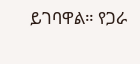ይገባዋል። የጋራ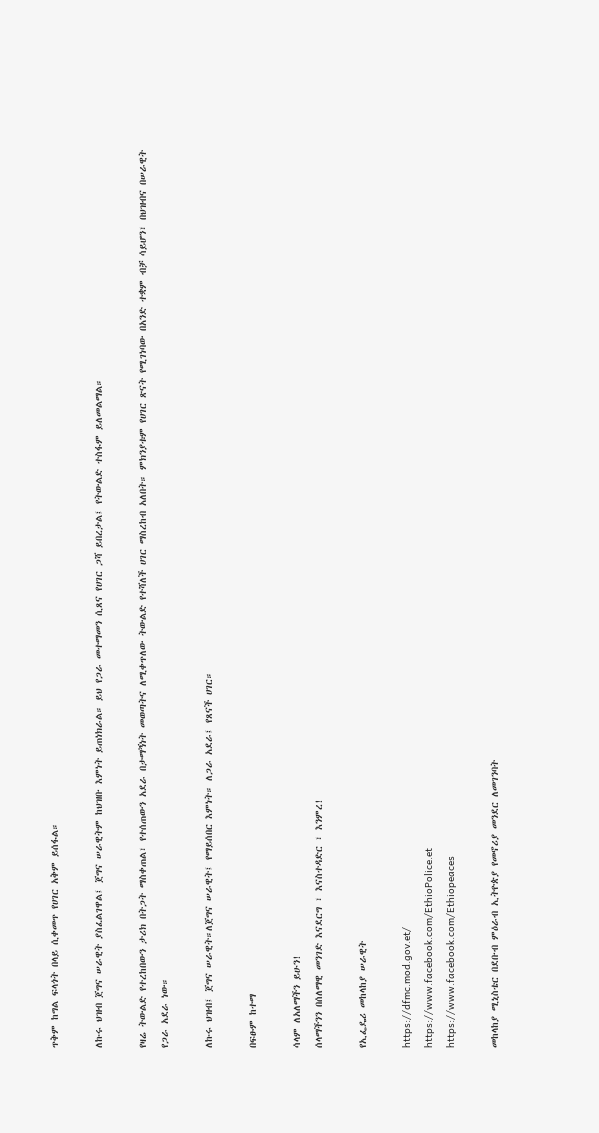ጥቅም ከግል ፍላጎት በላይ ሲቀመጥ የሀገር አቅም ይሰፋል።

ለኩሩ ህዝብ ጀግና ሠራዊት ያስፈልገዋል፤ ጀግና ሠራዊትም ከህዝቡ እምነት ይጠነክራል። ይህ የጋራ መተማመን ሲጸና የሀገር ጋሻ ይበረታል፤ የትውልድ ተስፋም ይለመልማል።

የዛሬ ትውልድ የተረከበውን ታሪክ በትጋት ማስቀጠል፣ የተሰጠውን አደራ በታማኝነት መወጣትና ለሚቀጥለው ትውልድ የተሻለች ሀገር ማስረከብ አለበት። ምክንያቱም የሀገር ጽናት የሚገነባው በአንድ ተቋም ብቻ ሳይሆን፣ በህዝብና በሠራዊት የጋራ አደራ ነው።

ለኩሩ ህዝብ፤ ጀግና ሠራዊት።ለጀግና ሠራዊት፤ የማይሰበር እምነት። ለጋራ አደራ፤ የጸናች ሀገር።

በፍፁም ከተማ

ሳላም ለአለማችን ይሁን!
ሰላማችንን በሰለማዊ መንገድ እናደርግ ፣ እናስተዳድር ፣ እንምረ!

የኢፌዴሪ መከላከያ ሠራዊት

https://dfmc.mod.gov.et/
https://www.facebook.com/EthioPolice.et
https://www.facebook.com/Ethiopeaces

መከላከያ ሚኒስቴር በደቡብ ምዕራብ ኢትዮጵያ የመኖሪያ መንደር ለመገንባት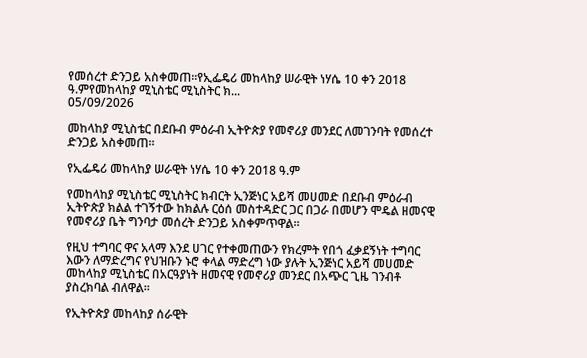የመሰረተ ድንጋይ አስቀመጠ።የኢፌዴሪ መከላከያ ሠራዊት ነሃሴ 10 ቀን 2018 ዓ.ምየመከላከያ ሚኒስቴር ሚኒስትር ክ...
05/09/2026

መከላከያ ሚኒስቴር በደቡብ ምዕራብ ኢትዮጵያ የመኖሪያ መንደር ለመገንባት የመሰረተ ድንጋይ አስቀመጠ።

የኢፌዴሪ መከላከያ ሠራዊት ነሃሴ 10 ቀን 2018 ዓ.ም

የመከላከያ ሚኒስቴር ሚኒስትር ክብርት ኢንጅነር አይሻ መሀመድ በደቡብ ምዕራብ ኢትዮጵያ ክልል ተገኝተው ከክልሉ ርዕሰ መስተዳድር ጋር በጋራ በመሆን ሞዴል ዘመናዊ የመኖሪያ ቤት ግንባታ መሰረት ድንጋይ አስቀምጥዋል።

የዚህ ተግባር ዋና አላማ እንደ ሀገር የተቀመጠውን የክረምት የበጎ ፈቃደኝነት ተግባር እውን ለማድረግና የህዝቡን ኑሮ ቀላል ማድረግ ነው ያሉት ኢንጅነር አይሻ መሀመድ መከላከያ ሚኒስቴር በአርዓያነት ዘመናዊ የመኖሪያ መንደር በአጭር ጊዜ ገንብቶ ያስረክባል ብለዋል።

የኢትዮጵያ መከላከያ ሰራዊት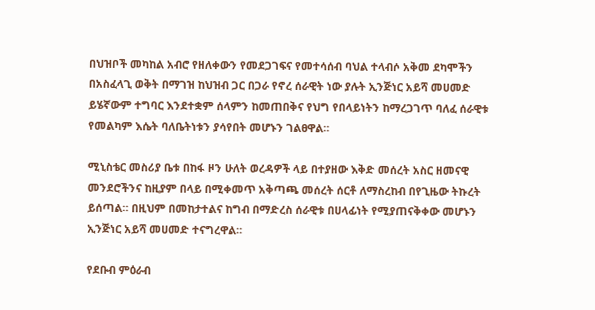በህዝቦች መካከል አብሮ የዘለቀውን የመደጋገፍና የመተሳሰብ ባህል ተላብሶ አቅመ ደካሞችን በአስፈላጊ ወቅት በማገዝ ከህዝብ ጋር በጋራ የኖረ ሰራዊት ነው ያሉት ኢንጅነር አይሻ መሀመድ ይሄኛውም ተግባር እንደተቋም ሰላምን ከመጠበቅና የህግ የበላይነትን ከማረጋገጥ ባለፈ ሰራዊቱ የመልካም እሴት ባለቤትነቱን ያሳየበት መሆኑን ገልፀዋል።

ሚኒስቴር መስሪያ ቤቱ በከፋ ዞን ሁለት ወረዳዎች ላይ በተያዘው እቅድ መሰረት አስር ዘመናዊ መንደሮችንና ከዚያም በላይ በሚቀመጥ አቅጣጫ መሰረት ሰርቶ ለማስረከብ በየጊዜው ትኩረት ይሰጣል። በዚህም በመከታተልና ከግብ በማድረስ ሰራዊቱ በሀላፊነት የሚያጠናቅቀው መሆኑን ኢንጅነር አይሻ መሀመድ ተናግረዋል።

የደቡብ ምዕራብ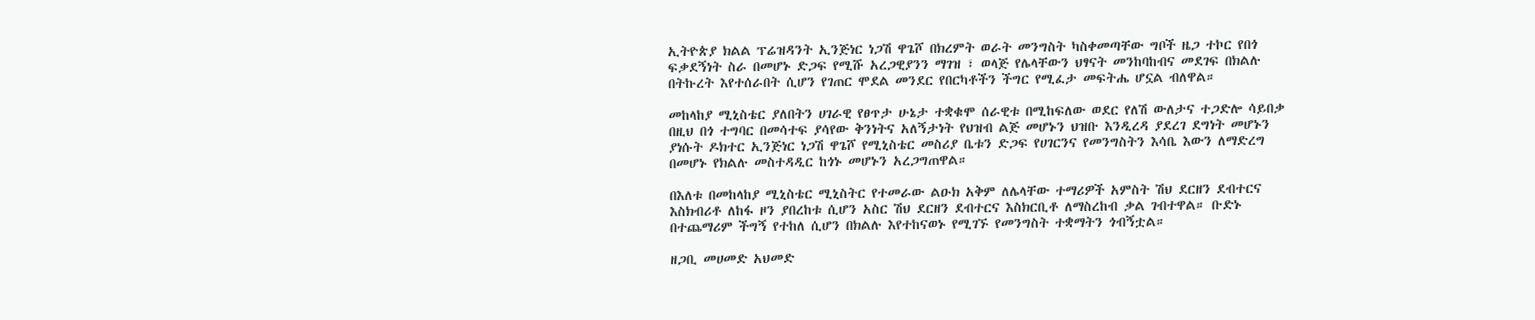ኢትዮጵያ ክልል ፕሬዝዳንት ኢንጅነር ነጋሽ ዋጌሾ በክረምት ወራት መንግስት ካስቀመጣቸው ግቦች ዜጋ ተኮር የበጎ ፍቃደኝነት ስራ በመሆኑ ድጋፍ የሚሹ አረጋዊያንን ማገዝ ፣ ወላጅ የሌላቸውን ህፃናት መንከባከብና መደገፍ በክልሉ በትኩረት እየተሰራበት ሲሆን የገጠር ሞደል መንደር የበርካቶችን ችግር የሚፈታ መፍትሔ ሆኗል ብለዋል።

መከላከያ ሚኒስቴር ያለበትን ሀገራዊ የፀጥታ ሁኔታ ተቋቁሞ ሰራዊቱ በሚከፍለው ወደር የለሽ ውለታና ተጋድሎ ሳይበቃ በዚህ በጎ ተግባር በመሳተፍ ያሳየው ቅንነትና አለኝታነት የህዝብ ልጅ መሆኑን ህዝቡ እንዲረዳ ያደረገ ደግነት መሆኑን ያነሱት ዶክተር ኢንጅነር ነጋሽ ዋጌሾ የሚኒስቴር መስሪያ ቤቱን ድጋፍ የሀገርንና የመንግስትን እሳቤ እውን ለማድረግ በመሆኑ የክልሉ መስተዳዲር ከጎኑ መሆኑን አረጋግጠዋል።

በእለቱ በመከላከያ ሚኒስቴር ሚኒስትር የተመራው ልዑክ አቅም ለሌላቸው ተማሪዎች አምስት ሽህ ደርዘን ደብተርና እስክብሪቶ ለከፋ ዞን ያበረከቱ ሲሆን አስር ሽህ ደርዘን ደብተርና እስክርቢቶ ለማስረከብ ቃል ገብተዋል። ቡድኑ በተጨማሪም ችግኝ የተከለ ሲሆን በክልሉ እየተከናወኑ የሚገኙ የመንግስት ተቋማትን ጎብኝቷል።

ዘጋቢ መሀመድ አህመድ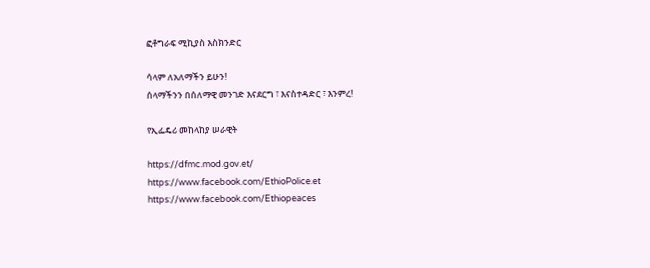ፎቶግራፍ ሚኪያስ እስክንድር

ሳላም ለአለማችን ይሁን!
ሰላማችንን በሰለማዊ መንገድ እናደርግ ፣ እናስተዳድር ፣ እንምረ!

የኢፌዴሪ መከላከያ ሠራዊት

https://dfmc.mod.gov.et/
https://www.facebook.com/EthioPolice.et
https://www.facebook.com/Ethiopeaces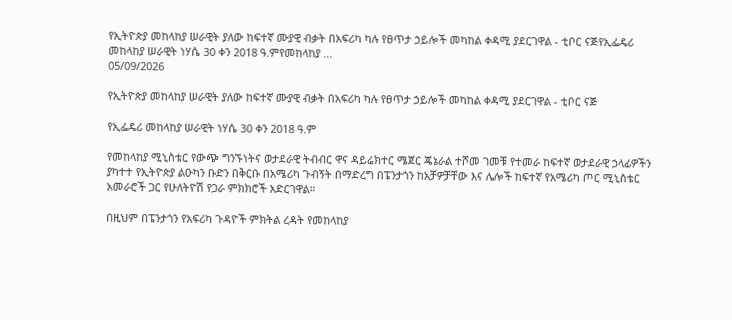የኢትዮጵያ መከላከያ ሠራዊት ያለው ከፍተኛ ሙያዊ ብቃት በአፍሪካ ካሉ የፀጥታ ኃይሎች መካከል ቀዳሚ ያደርገዋል - ቲቦር ናጅየኢፌዴሪ መከላከያ ሠራዊት ነሃሴ 30 ቀን 2018 ዓ.ምየመከላከያ ...
05/09/2026

የኢትዮጵያ መከላከያ ሠራዊት ያለው ከፍተኛ ሙያዊ ብቃት በአፍሪካ ካሉ የፀጥታ ኃይሎች መካከል ቀዳሚ ያደርገዋል - ቲቦር ናጅ

የኢፌዴሪ መከላከያ ሠራዊት ነሃሴ 30 ቀን 2018 ዓ.ም

የመከላከያ ሚኒስቴር የውጭ ግንኙነትና ወታደራዊ ትብብር ዋና ዳይሬክተር ሜጀር ጄኔራል ተሾመ ገመቹ የተመራ ከፍተኛ ወታደራዊ ኃላፊዎችን ያካተተ የኢትዮጵያ ልዑካን ቡድን በቅርቡ በአሜሪካ ጉብኝት በማድረግ በፔንታጎን ከአቻዎቻቸው እና ሌሎች ከፍተኛ የአሜሪካ ጦር ሚኒስቴር አመራሮች ጋር የሁለትዮሽ የጋራ ምክክሮች አድርገዋል።

በዚህም በፔንታጎን የአፍሪካ ጉዳዮች ምክትል ረዳት የመከላከያ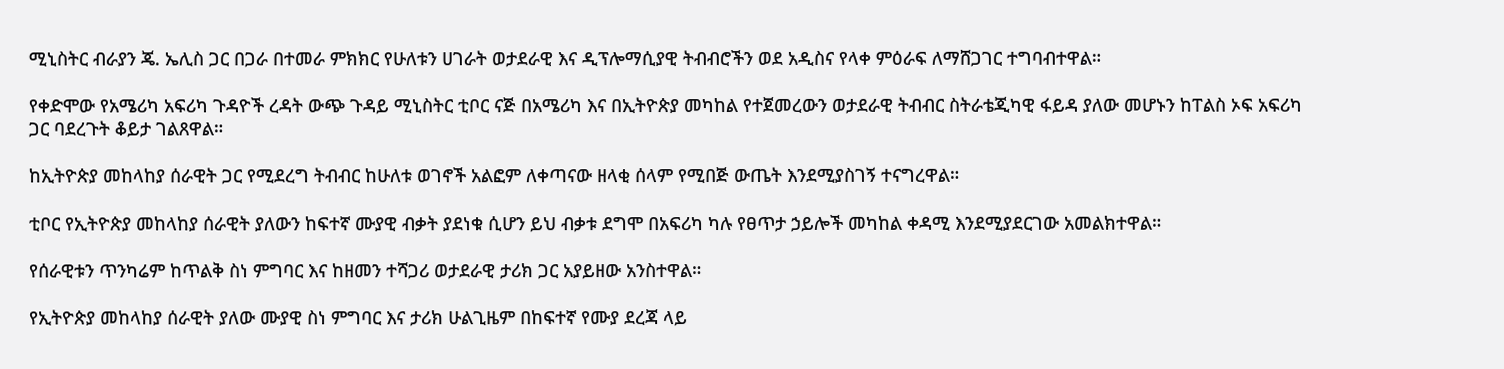ሚኒስትር ብራያን ጄ. ኤሊስ ጋር በጋራ በተመራ ምክክር የሁለቱን ሀገራት ወታደራዊ እና ዲፕሎማሲያዊ ትብብሮችን ወደ አዲስና የላቀ ምዕራፍ ለማሸጋገር ተግባብተዋል።

የቀድሞው የአሜሪካ አፍሪካ ጉዳዮች ረዳት ውጭ ጉዳይ ሚኒስትር ቲቦር ናጅ በአሜሪካ እና በኢትዮጵያ መካከል የተጀመረውን ወታደራዊ ትብብር ስትራቴጂካዊ ፋይዳ ያለው መሆኑን ከፐልስ ኦፍ አፍሪካ ጋር ባደረጉት ቆይታ ገልጸዋል።

ከኢትዮጵያ መከላከያ ሰራዊት ጋር የሚደረግ ትብብር ከሁለቱ ወገኖች አልፎም ለቀጣናው ዘላቂ ሰላም የሚበጅ ውጤት እንደሚያስገኝ ተናግረዋል።

ቲቦር የኢትዮጵያ መከላከያ ሰራዊት ያለውን ከፍተኛ ሙያዊ ብቃት ያደነቁ ሲሆን ይህ ብቃቱ ደግሞ በአፍሪካ ካሉ የፀጥታ ኃይሎች መካከል ቀዳሚ እንደሚያደርገው አመልክተዋል።

የሰራዊቱን ጥንካሬም ከጥልቅ ስነ ምግባር እና ከዘመን ተሻጋሪ ወታደራዊ ታሪክ ጋር አያይዘው አንስተዋል።

የኢትዮጵያ መከላከያ ሰራዊት ያለው ሙያዊ ስነ ምግባር እና ታሪክ ሁልጊዜም በከፍተኛ የሙያ ደረጃ ላይ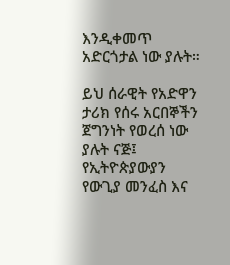እንዲቀመጥ አድርጎታል ነው ያሉት።

ይህ ሰራዊት የአድዋን ታሪክ የሰሩ አርበኞችን ጀግንነት የወረሰ ነው ያሉት ናጅ፤ የኢትዮጵያውያን የውጊያ መንፈስ እና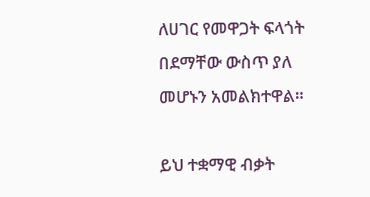ለሀገር የመዋጋት ፍላጎት በደማቸው ውስጥ ያለ መሆኑን አመልክተዋል።

ይህ ተቋማዊ ብቃት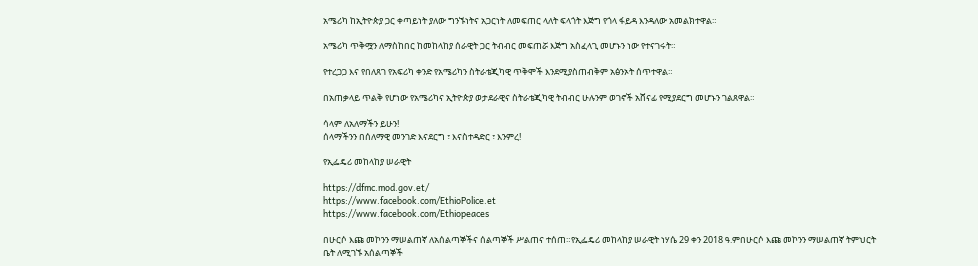አሜሪካ ከኢትዮጵያ ጋር ቀጣይነት ያለው ግንኙነትና አጋርነት ለመፍጠር ላለት ፍላጎት እጅግ የጎላ ፋይዳ እንዳለው አመልክተዋል።

አሜሪካ ጥቅሟን ለማስከበር ከመከላከያ ሰራዊት ጋር ትብብር መፍጠሯ እጅግ አስፈላጊ መሆኑን ነው የተናገሩት።

የተረጋጋ እና የበለጸገ የአፍሪካ ቀንድ የአሜሪካን ስትራቴጂካዊ ጥቅሞች እንደሚያስጠብቅም አፅንኦት ሰጥተዋል።

በአጠቃላይ ጥልቅ የሆነው የአሜሪካና ኢትዮጵያ ወታደራዊና ስትራቴጂካዊ ትብብር ሁሉንም ወገኖች አሸናፊ የሚያደርግ መሆኑን ገልጸዋል።

ሳላም ለአለማችን ይሁን!
ሰላማችንን በሰለማዊ መንገድ እናደርግ ፣ እናስተዳድር ፣ እንምረ!

የኢፌዴሪ መከላከያ ሠራዊት

https://dfmc.mod.gov.et/
https://www.facebook.com/EthioPolice.et
https://www.facebook.com/Ethiopeaces

በሁርሶ እጩ መኮንን ማሠልጠኛ ለአሰልጣኞችና ሰልጣኞች ሥልጠና ተሰጠ።የኢፌዴሪ መከላከያ ሠራዊት ነሃሴ 29 ቀን 2018 ዓ.ምበሁርሶ እጩ መኮንን ማሠልጠኛ ትምህርት ቤት ለሚገኙ አሰልጣኞች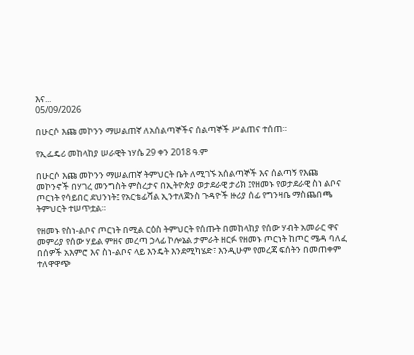እና...
05/09/2026

በሁርሶ እጩ መኮንን ማሠልጠኛ ለአሰልጣኞችና ሰልጣኞች ሥልጠና ተሰጠ።

የኢፌዴሪ መከላከያ ሠራዊት ነሃሴ 29 ቀን 2018 ዓ.ም

በሁርሶ እጩ መኮንን ማሠልጠኛ ትምህርት ቤት ለሚገኙ አሰልጣኞች እና ሰልጣኝ የእጩ መኮንኖች በሃገረ መንግስት ምስረታና በኢትዮጵያ ወታደራዊ ታሪክ ፤የዘመኑ የወታደራዊ ስነ ልቦና ጦርነት የሳይበር ደህንነት፤ የአርቴፊሻል ኢንተለጀንስ ጉዳዮች ዙሪያ ሰፊ የግንዛቤ ማስጨበጫ ትምህርት ተሠጥቷል።

የዘመኑ የስነ-ልቦና ጦርነት በሚል ርዕስ ትምህርት የሰጡት በመከላከያ የሰው ሃብት አመራር ዋና መምሪያ የሰው ሃይል ምዘና መረጣ ኃላፊ ኮሎኔል ታምራት ዘርፉ የዘመኑ ጦርነት ከጦር ሜዳ ባለፈ በሰዎች አእምሮ እና ስነ-ልቦና ላይ እንዴት እንደሚካሄድ፣ እንዲሁም የመረጃ ፍሰትን በመጠቀም ተለዋዋጭ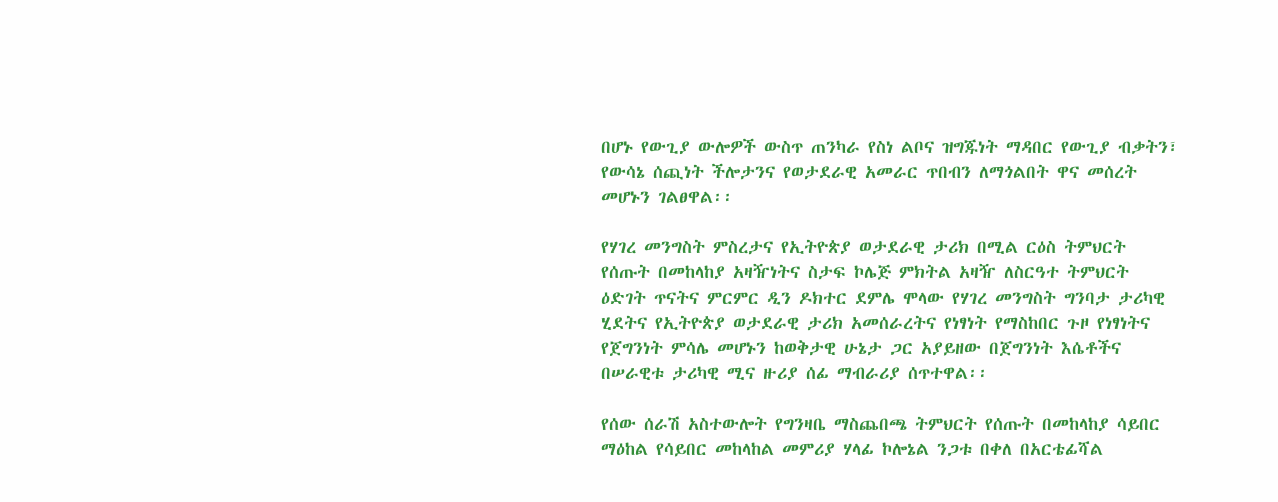በሆኑ የውጊያ ውሎዎች ውስጥ ጠንካራ የስነ ልቦና ዝግጁነት ማዳበር የውጊያ ብቃትን፣ የውሳኔ ሰጪነት ችሎታንና የወታደራዊ አመራር ጥበብን ለማጎልበት ዋና መሰረት መሆኑን ገልፀዋል፡፡

የሃገረ መንግስት ምስረታና የኢትዮጵያ ወታደራዊ ታሪክ በሚል ርዕስ ትምህርት የሰጡት በመከላከያ አዛዥነትና ስታፍ ኮሌጅ ምክትል አዛዥ ለስርዓተ ትምህርት ዕድገት ጥናትና ምርምር ዲን ዶክተር ደምሌ ሞላው የሃገረ መንግስት ግንባታ ታሪካዊ ሂደትና የኢትዮጵያ ወታደራዊ ታሪክ አመሰራረትና የነፃነት የማስከበር ጉዞ የነፃነትና የጀግንነት ምሳሌ መሆኑን ከወቅታዊ ሁኔታ ጋር አያይዘው በጀግንነት እሴቶችና በሠራዊቱ ታሪካዊ ሚና ዙሪያ ሰፊ ማብራሪያ ሰጥተዋል፡፡

የሰው ሰራሽ አስተውሎት የግንዛቤ ማስጨበጫ ትምህርት የሰጡት በመከላከያ ሳይበር ማዕከል የሳይበር መከላከል መምሪያ ሃላፊ ኮሎኔል ንጋቱ በቀለ በአርቴፊሻል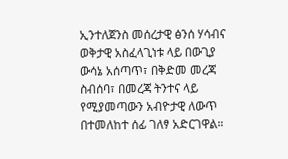ኢንተለጀንስ መሰረታዊ ፅንሰ ሃሳብና ወቅታዊ አስፈላጊነቱ ላይ በውጊያ ውሳኔ አሰጣጥ፣ በቅድመ መረጃ ስብሰባ፣ በመረጃ ትንተና ላይ የሚያመጣውን አብዮታዊ ለውጥ በተመለከተ ሰፊ ገለፃ አድርገዋል።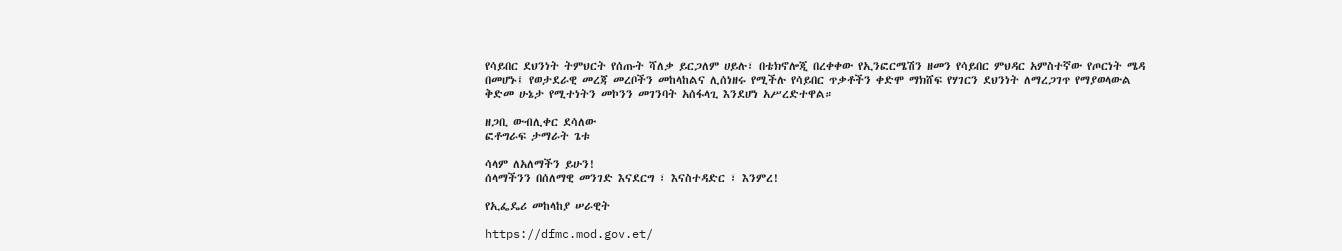የሳይበር ደህንነት ትምህርት የሰጡት ሻለቃ ይርጋለም ሀይሉ፣ በቴክኖሎጂ በረቀቀው የኢንፎርሜሽን ዘመን የሳይበር ምህዳር አምስተኛው የጦርነት ሜዳ በመሆኑ፤ የወታደራዊ መረጃ መረቦችን መከላከልና ሊሰነዘሩ የሚችሉ የሳይበር ጥቃቶችን ቀድሞ ማክሸፍ የሃገርን ደህንነት ለማረጋገጥ የማያወላውል ቅድመ ሁኔታ የሚተነትን መኮንን መገንባት አሰፋላጊ እንደሆነ አሥረድተዋል።

ዘጋቢ ውብሊቀር ደሳለው
ፎቶግራፍ ታማራት ጌቱ

ሳላም ለአለማችን ይሁን!
ሰላማችንን በሰለማዊ መንገድ እናደርግ ፣ እናስተዳድር ፣ እንምረ!

የኢፌዴሪ መከላከያ ሠራዊት

https://dfmc.mod.gov.et/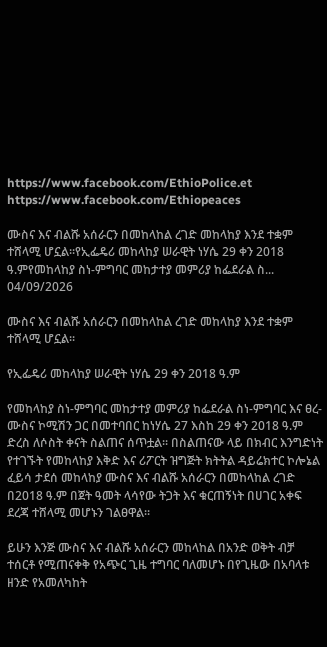https://www.facebook.com/EthioPolice.et
https://www.facebook.com/Ethiopeaces

ሙስና እና ብልሹ አሰራርን በመከላከል ረገድ መከላከያ እንደ ተቋም ተሸላሚ ሆኗል፡፡የኢፌዴሪ መከላከያ ሠራዊት ነሃሴ 29 ቀን 2018 ዓ.ምየመከላከያ ስነ-ምግባር መከታተያ መምሪያ ከፌደራል ስ...
04/09/2026

ሙስና እና ብልሹ አሰራርን በመከላከል ረገድ መከላከያ እንደ ተቋም ተሸላሚ ሆኗል፡፡

የኢፌዴሪ መከላከያ ሠራዊት ነሃሴ 29 ቀን 2018 ዓ.ም

የመከላከያ ስነ-ምግባር መከታተያ መምሪያ ከፌደራል ስነ-ምግባር እና ፀረ-ሙስና ኮሚሽን ጋር በመተባበር ከነሃሴ 27 እስከ 29 ቀን 2018 ዓ.ም ድረስ ለሶስት ቀናት ስልጠና ሰጥቷል፡፡ በስልጠናው ላይ በክብር እንግድነት የተገኙት የመከላከያ እቅድ እና ሪፖርት ዝግጅት ክትትል ዳይሬክተር ኮሎኔል ፈይሳ ታደሰ መከላከያ ሙስና እና ብልሹ አሰራርን በመከላከል ረገድ በ2018 ዓ.ም በጀት ዓመት ላሳየው ትጋት እና ቁርጠኝነት በሀገር አቀፍ ደረጃ ተሸላሚ መሆኑን ገልፀዋል፡፡

ይሁን እንጅ ሙስና እና ብልሹ አሰራርን መከላከል በአንድ ወቅት ብቻ ተሰርቶ የሚጠናቀቅ የአጭር ጊዜ ተግባር ባለመሆኑ በየጊዜው በአባላቱ ዘንድ የአመለካከት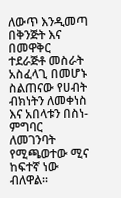ለውጥ እንዲመጣ በቅንጅት እና በመዋቅር ተደራጅቶ መስራት አስፈላጊ በመሆኑ ስልጠናው የሀብት ብክነትን ለመቀነስ እና አበላቱን በስነ-ምግባር ለመገንባት የሚጫወተው ሚና ከፍተኛ ነው ብለዋል፡፡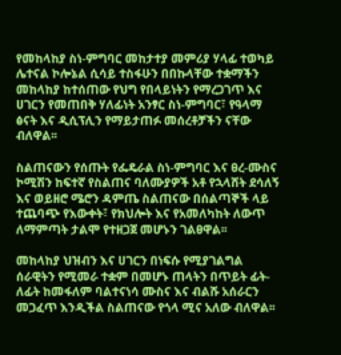የመከላከያ ስነ-ምግባር መከታተያ መምሪያ ሃላፊ ተወካይ ሌተናል ኮሎኔል ሲሳይ ተስፋሁን በበኩላቸው ተቋማችን መከላከያ ከተሰጠው የህግ የበላይነትን የማረጋገጥ እና ሀገርን የመጠበቅ ሃለፊነት አንፃር ስነ-ምግባር፣ የዓላማ ፅናት እና ዲሲፕሊን የማይታጠፉ መሰረቶቻችን ናቸው ብለዋል፡፡

ስልጠናውን የሰጡት የፌዴራል ስነ-ምግባር እና ፀረ-ሙስና ኮሚሽን ከፍተኛ የስልጠና ባለሙያዎች አቶ የኋላሸት ደሳለኝ እና ወይዘሮ ሜሮን ዳምጤ ስልጠናው በሰልጣኞች ላይ ተጨባጭ የእውቀት፣ የክህሎት እና የአመለካከት ለውጥ ለማምጣት ታልሞ የተዘጋጀ መሆኑን ገልፀዋል፡፡

መከላከያ ህዝብን እና ሀገርን በነፍሱ የሚያገልግል ሰራዊትን የሚመራ ተቋም በመሆኑ ጠላትን በጥይት ፊት-ለፊት ከመፋለም ባልተናነሳ ሙስና እና ብልሹ አሰራርን መጋፈጥ እንዲችል ስልጠናው የጎላ ሚና አለው ብለዋል፡፡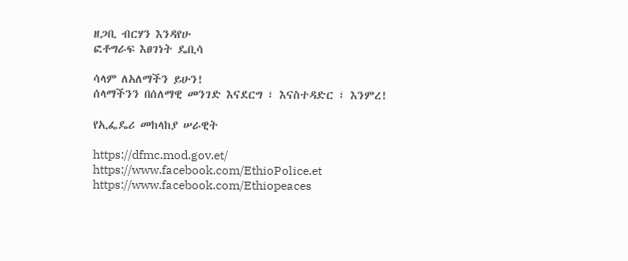ዘጋቢ ብርሃን እንዳየሁ
ፎቶግራፍ እፀገነት ዴቢሳ

ሳላም ለአለማችን ይሁን!
ሰላማችንን በሰለማዊ መንገድ እናደርግ ፣ እናስተዳድር ፣ እንምረ!

የኢፌዴሪ መከላከያ ሠራዊት

https://dfmc.mod.gov.et/
https://www.facebook.com/EthioPolice.et
https://www.facebook.com/Ethiopeaces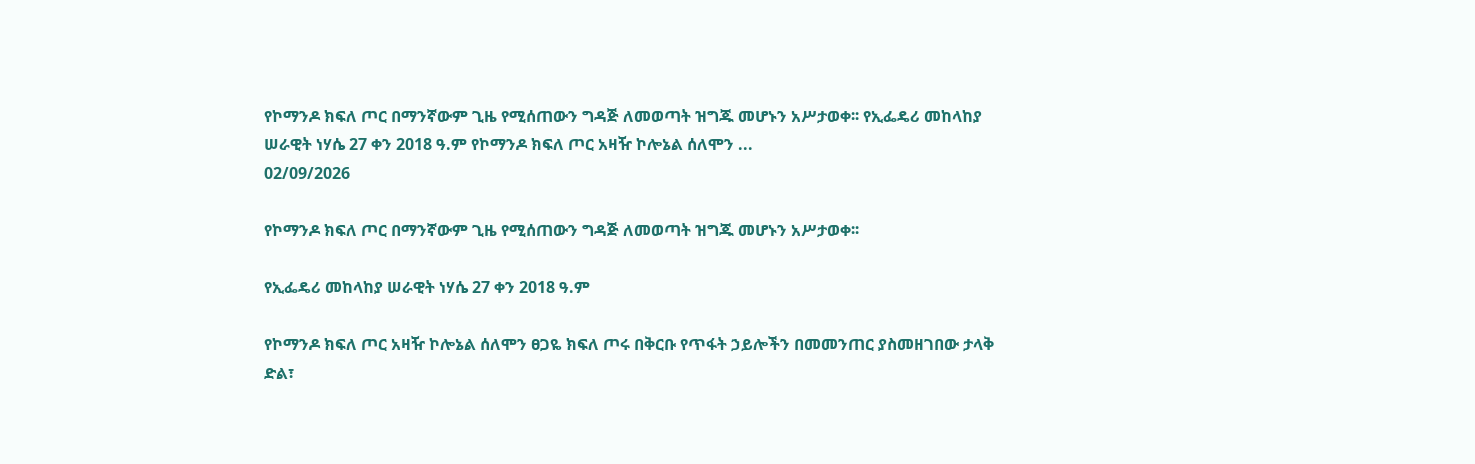የኮማንዶ ክፍለ ጦር በማንኛውም ጊዜ የሚሰጠውን ግዳጅ ለመወጣት ዝግጁ መሆኑን አሥታወቀ፡፡ የኢፌዴሪ መከላከያ ሠራዊት ነሃሴ 27 ቀን 2018 ዓ.ም የኮማንዶ ክፍለ ጦር አዛዥ ኮሎኔል ሰለሞን ...
02/09/2026

የኮማንዶ ክፍለ ጦር በማንኛውም ጊዜ የሚሰጠውን ግዳጅ ለመወጣት ዝግጁ መሆኑን አሥታወቀ፡፡

የኢፌዴሪ መከላከያ ሠራዊት ነሃሴ 27 ቀን 2018 ዓ.ም

የኮማንዶ ክፍለ ጦር አዛዥ ኮሎኔል ሰለሞን ፀጋዬ ክፍለ ጦሩ በቅርቡ የጥፋት ኃይሎችን በመመንጠር ያስመዘገበው ታላቅ ድል፣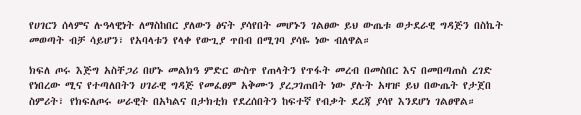የሀገርን ሰላምና ሉዓላዊነት ለማስከበር ያለውን ፅናት ያሳየበት መሆኑን ገልፀው ይህ ውጤቱ ወታደራዊ ግዳጅን በስኬት መወጣት ብቻ ሳይሆን፣ የአባላቱን የላቀ የውጊያ ጥበብ በሚገባ ያሳዬ ነው ብለዋል።

ክፍለ ጦሩ እጅግ አስቸጋሪ በሆኑ መልክዓ ምድር ውስጥ የጠላትን የጥፋት መረብ በመስበር እና በመበጣጠስ ረገድ የነበረው ሚና የተጣለበትን ሀገራዊ ግዳጅ የመፈፀም አቅሙን ያረጋገጠበት ነው ያሉት አዛዡ ይህ በውጤት የታጀበ ስምሪት፣ የክፍለጦሩ ሠራዊት በአካልና በታክቲክ የደረሰበትን ከፍተኛ የብቃት ደረጃ ያሳየ እንደሆነ ገልፀዋል።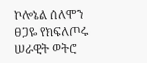ኮሎኔል ሰለሞን ፀጋዬ የክፍለጦሩ ሠራዊት ወትሮ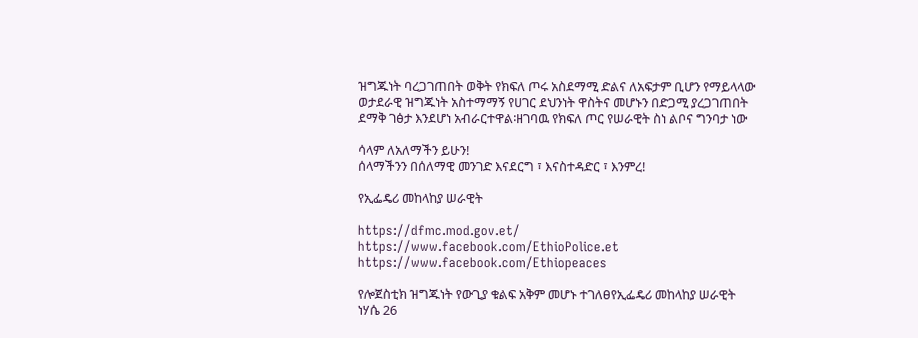ዝግጁነት ባረጋገጠበት ወቅት የክፍለ ጦሩ አስደማሚ ድልና ለአፍታም ቢሆን የማይላላው ወታደራዊ ዝግጁነት አስተማማኝ የሀገር ደህንነት ዋስትና መሆኑን በድጋሚ ያረጋገጠበት ደማቅ ገፅታ እንደሆነ አብራርተዋል፡ዘገባዉ የክፍለ ጦር የሠራዊት ስነ ልቦና ግንባታ ነው

ሳላም ለአለማችን ይሁን!
ሰላማችንን በሰለማዊ መንገድ እናደርግ ፣ እናስተዳድር ፣ እንምረ!

የኢፌዴሪ መከላከያ ሠራዊት

https://dfmc.mod.gov.et/
https://www.facebook.com/EthioPolice.et
https://www.facebook.com/Ethiopeaces

የሎጀስቲክ ዝግጁነት የውጊያ ቁልፍ አቅም መሆኑ ተገለፀየኢፌዴሪ መከላከያ ሠራዊት ነሃሴ 26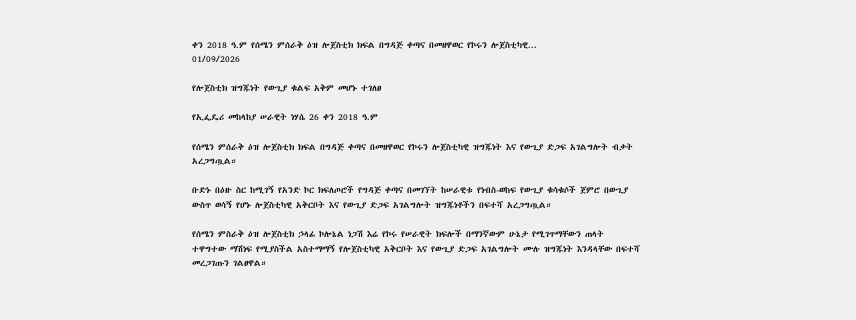ቀን 2018 ዓ.ም የሰሜን ምሰራቅ ዕዝ ሎጀስቲክ ክፍል በግዳጅ ቀጣና በመዘዋወር የኮሩን ሎጀስቲካዊ...
01/09/2026

የሎጀስቲክ ዝግጁነት የውጊያ ቁልፍ አቅም መሆኑ ተገለፀ

የኢፌዴሪ መከላከያ ሠራዊት ነሃሴ 26 ቀን 2018 ዓ.ም

የሰሜን ምሰራቅ ዕዝ ሎጀስቲክ ክፍል በግዳጅ ቀጣና በመዘዋወር የኮሩን ሎጀስቲካዊ ዝግጁነት እና የውጊያ ድጋፍ አገልግሎት ብቃት አረጋግጧል።

ቡድኑ በዕዙ ስር ከሚገኝ የአንድ ኮር ክፍለጦሮች የግዳጅ ቀጣና በመገኘት ከሠራዊቱ የነብስ-ወከፍ የውጊያ ቁሳቁሶች ጀምሮ በውጊያ ውስጥ ወሳኝ የሆኑ ሎጀስቲካዊ አቅርቦት እና የውጊያ ድጋፍ አገልግሎት ዝግጁነቶችን በፍተሻ አረጋግጧል።

የሰሜን ምስራቅ ዕዝ ሎጀስቲክ ኃላፊ ኮሎኔል ነጋሽ እሬ የኮሩ የሠራዊት ክፍሎች በማንኛውም ሁኔታ የሚገጥማቸውን ጠላት ተዋግተው ማሽነፍ የሚያስችል አስተማማኝ የሎጀስቲካዊ አቅርቦት እና የውጊያ ድጋፍ አገልግሎት ሙሉ ዝግጁነት እንዳላቸው በፍተሻ መረጋገጡን ገልፀዋል።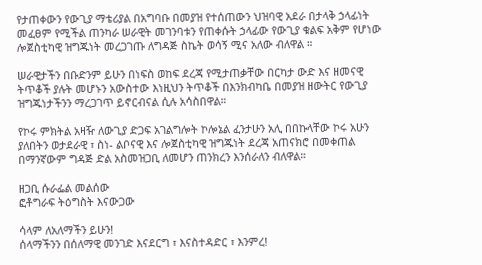የታጠቀውን የውጊያ ማቴሪያል በአግባቡ በመያዝ የተሰጠውን ህዝባዊ አደራ በታላቅ ኃላፊነት መፈፀም የሚችል ጠንካራ ሠራዊት መገንባቱን የጠቀሱት ኃላፊው የውጊያ ቁልፍ አቅም የሆነው ሎጀስቲካዊ ዝግጁነት መረጋገጡ ለግዳጅ ስኬት ወሳኝ ሚና አለው ብለዋል ።

ሠራዊታችን በቡድንም ይሁን በነፍስ ወከፍ ደረጃ የሚታጠቃቸው በርካታ ውድ እና ዘመናዊ ትጥቆች ያሉት መሆኑን አውስተው እነዚህን ትጥቆች በእንክብካቤ በመያዝ ዘውትር የውጊያ ዝግጁነታችንን ማረጋገጥ ይኖርብናል ሲሉ አሳስበዋል።

የኮሩ ምክትል አዛዥ ለውጊያ ድጋፍ አገልግሎት ኮሎኔል ፈንታሁን አሊ በበኩላቸው ኮሩ አሁን ያለበትን ወታደራዊ ፣ ስነ- ልቦናዊ እና ሎጀስቲካዊ ዝግጁነት ደረጃ አጠናክሮ በመቀጠል በማንኛውም ግዳጅ ድል አስመዝጋቢ ለመሆን ጠንክረን እንሰራለን ብለዋል።

ዘጋቢ ሱራፌል መልሰው
ፎቶግራፍ ትዕግስት እናውጋው

ሳላም ለአለማችን ይሁን!
ሰላማችንን በሰለማዊ መንገድ እናደርግ ፣ እናስተዳድር ፣ እንምረ!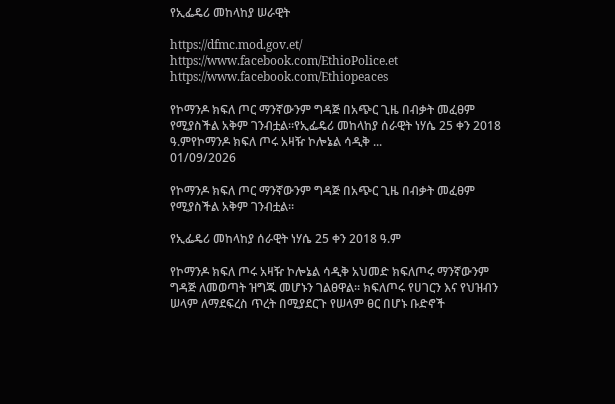የኢፌዴሪ መከላከያ ሠራዊት

https://dfmc.mod.gov.et/
https://www.facebook.com/EthioPolice.et
https://www.facebook.com/Ethiopeaces

የኮማንዶ ክፍለ ጦር ማንኛውንም ግዳጅ በአጭር ጊዜ በብቃት መፈፀም የሚያስችል አቅም ገንብቷል።የኢፌዴሪ መከላከያ ሰራዊት ነሃሴ 25 ቀን 2018 ዓ.ምየኮማንዶ ክፍለ ጦሩ አዛዥ ኮሎኔል ሳዲቅ ...
01/09/2026

የኮማንዶ ክፍለ ጦር ማንኛውንም ግዳጅ በአጭር ጊዜ በብቃት መፈፀም የሚያስችል አቅም ገንብቷል።

የኢፌዴሪ መከላከያ ሰራዊት ነሃሴ 25 ቀን 2018 ዓ.ም

የኮማንዶ ክፍለ ጦሩ አዛዥ ኮሎኔል ሳዲቅ አህመድ ክፍለጦሩ ማንኛውንም ግዳጅ ለመወጣት ዝግጁ መሆኑን ገልፀዋል። ክፍለጦሩ የሀገርን እና የህዝብን ሠላም ለማደፍረስ ጥረት በሚያደርጉ የሠላም ፀር በሆኑ ቡድኖች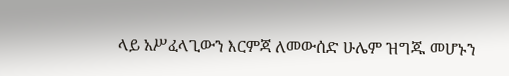ላይ አሥፈላጊውን እርምጃ ለመውሰድ ሁሌም ዝግጁ መሆኑን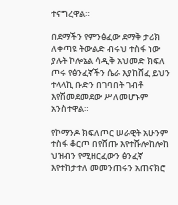ተናግረዋል።

በደማችን የምንፅፈው ደማቅ ታሪክ ለቀጣዩ ትውልድ ብሩህ ተስፋ ነው ያሉት ኮሎኔል ሳዲቅ አህመድ ክፍለ ጦሩ የፅንፈኛችን ሴራ እያከሸፈ ይህን ተላላኪ ቡድን በገባበት ገብቶ እየሽመደመደው ሥለመሆኑም አንስተዋል።

የኮማንዶ ክፍለጦር ሠራዊት አሁንም ተስፋ ቆርጦ በየሸጡ እየተሹሎከሎከ ህዝብን የሚዘርፈውን ፅንፈኛ እየተከታተለ መመንጠሩን አጠናክሮ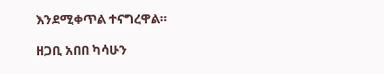እንደሚቀጥል ተናግረዋል።

ዘጋቢ አበበ ካሳሁን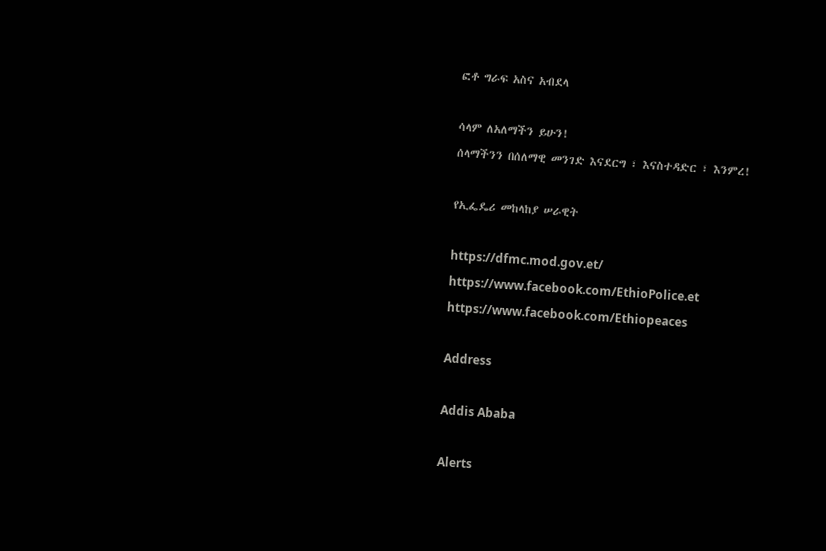ፎቶ ግራፍ አስና አብደላ

ሳላም ለአለማችን ይሁን!
ሰላማችንን በሰለማዊ መንገድ እናደርግ ፣ እናስተዳድር ፣ እንምረ!

የኢፌዴሪ መከላከያ ሠራዊት

https://dfmc.mod.gov.et/
https://www.facebook.com/EthioPolice.et
https://www.facebook.com/Ethiopeaces

Address

Addis Ababa

Alerts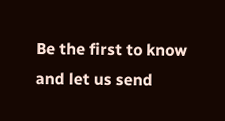Be the first to know and let us send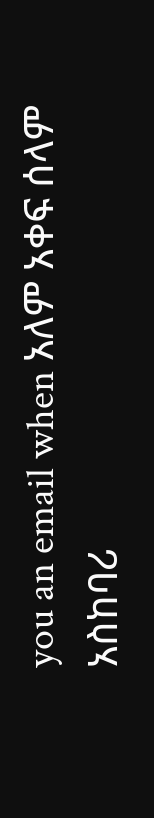you an email when አለም አቀፍ ሰላም አስከባሪ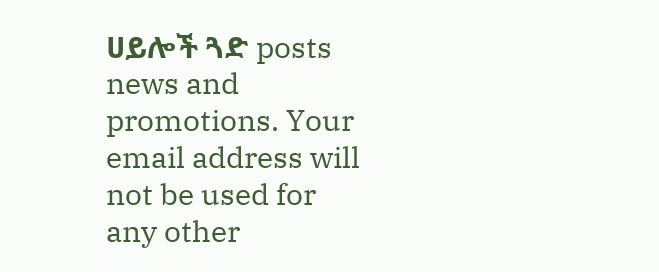ሀይሎች ጓድ posts news and promotions. Your email address will not be used for any other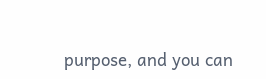purpose, and you can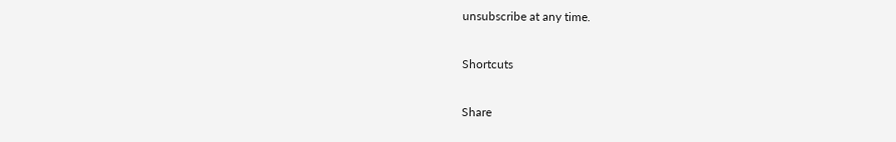unsubscribe at any time.

Shortcuts

Share